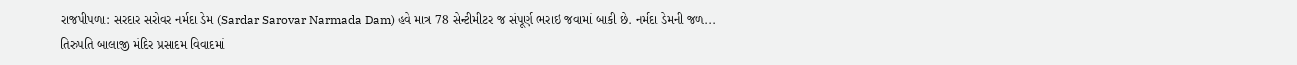રાજપીપળા: સરદાર સરોવર નર્મદા ડેમ (Sardar Sarovar Narmada Dam) હવે માત્ર 78 સેન્ટીમીટર જ સંપૂર્ણ ભરાઇ જવામાં બાકી છે. નર્મદા ડેમની જળ...
તિરુપતિ બાલાજી મંદિર પ્રસાદમ વિવાદમાં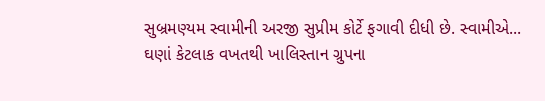સુબ્રમણ્યમ સ્વામીની અરજી સુપ્રીમ કોર્ટે ફગાવી દીધી છે. સ્વામીએ...
ઘણાં કેટલાક વખતથી ખાલિસ્તાન ગ્રુપના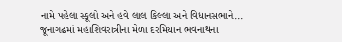નામે પહેલા સ્કૂલો અને હવે લાલ કિલ્લા અને વિધાનસભાને...
જૂનાગઢમાં મહાશિવરાત્રીના મેળા દરમિયાન ભવનાથના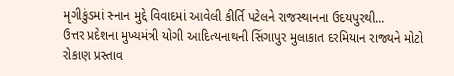મૃગીકુંડમાં સ્નાન મુદ્દે વિવાદમાં આવેલી કીર્તિ પટેલને રાજસ્થાનના ઉદયપુરથી...
ઉત્તર પ્રદેશના મુખ્યમંત્રી યોગી આદિત્યનાથની સિંગાપુર મુલાકાત દરમિયાન રાજ્યને મોટો રોકાણ પ્રસ્તાવ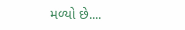મળ્યો છે....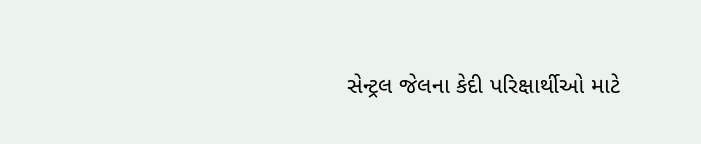સેન્ટ્રલ જેલના કેદી પરિક્ષાર્થીઓ માટે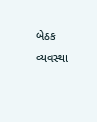બેઠક વ્યવસ્થા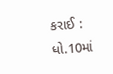કરાઈ : ધો.10માં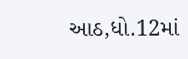આઠ,ધો.12માં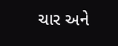ચાર અને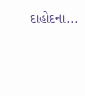દાહોદના...